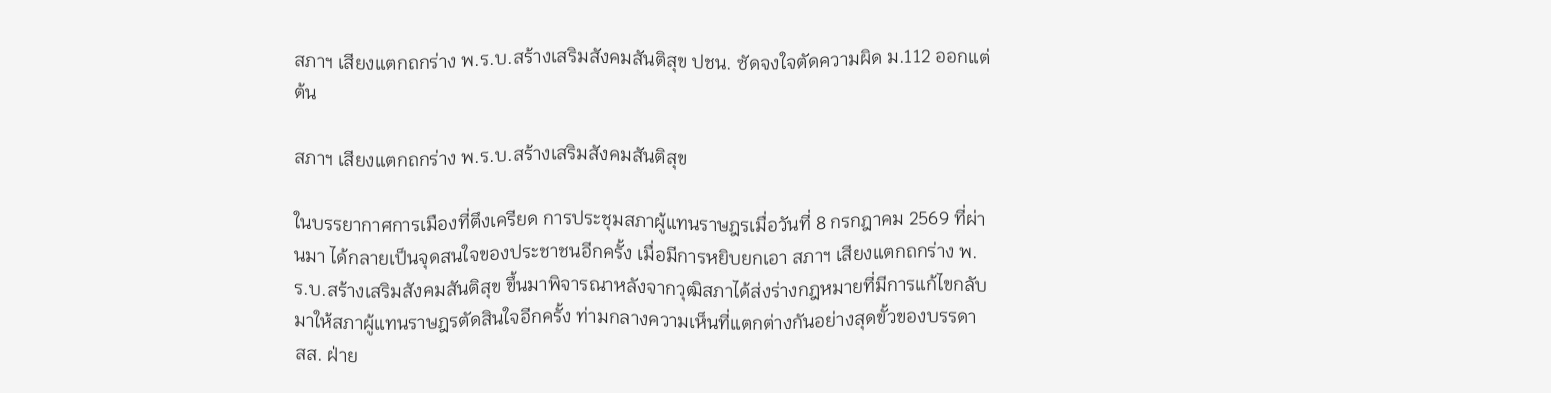สภาฯ เสียงแตกถกร่าง พ.ร.บ.สร้างเสริมสังคมสันติสุข ปชน. ซัดจงใจตัดความผิด ม.112 ออกแต่ต้น

สภาฯ เสียงแตกถกร่าง พ.ร.บ.สร้างเสริมสังคมสันติสุข

ในบรรยากาศการเมืองที่ตึงเครียด การประชุมสภาผู้แทนราษฎรเมื่อวันที่ 8 กรกฎาคม 2569 ที่ผ่านมา ได้กลายเป็นจุดสนใจของประชาชนอีกครั้ง เมื่อมีการหยิบยกเอา สภาฯ เสียงแตกถกร่าง พ.ร.บ.สร้างเสริมสังคมสันติสุข ขึ้นมาพิจารณาหลังจากวุฒิสภาได้ส่งร่างกฎหมายที่มีการแก้ไขกลับมาให้สภาผู้แทนราษฎรตัดสินใจอีกครั้ง ท่ามกลางความเห็นที่แตกต่างกันอย่างสุดขั้วของบรรดา สส. ฝ่าย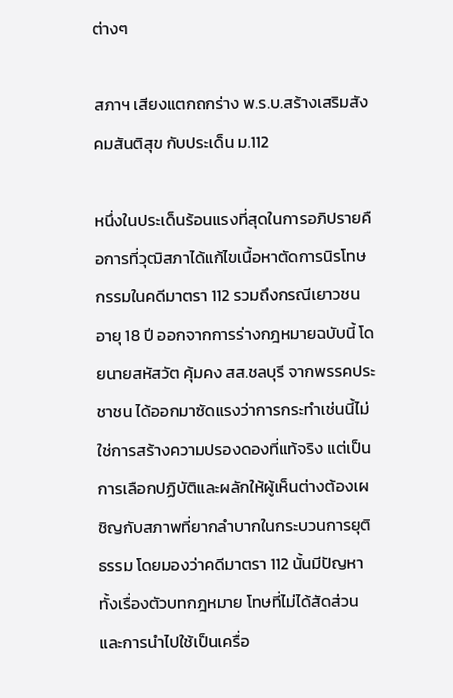ต่างๆ

สภาฯ เสียงแตกถกร่าง พ.ร.บ.สร้างเสริมสังคมสันติสุข กับประเด็น ม.112

หนึ่งในประเด็นร้อนแรงที่สุดในการอภิปรายคือการที่วุฒิสภาได้แก้ไขเนื้อหาตัดการนิรโทษกรรมในคดีมาตรา 112 รวมถึงกรณีเยาวชนอายุ 18 ปี ออกจากการร่างกฎหมายฉบับนี้ โดยนายสหัสวัต คุ้มคง สส.ชลบุรี จากพรรคประชาชน ได้ออกมาซัดแรงว่าการกระทำเช่นนี้ไม่ใช่การสร้างความปรองดองที่แท้จริง แต่เป็นการเลือกปฏิบัติและผลักให้ผู้เห็นต่างต้องเผชิญกับสภาพที่ยากลำบากในกระบวนการยุติธรรม โดยมองว่าคดีมาตรา 112 นั้นมีปัญหาทั้งเรื่องตัวบทกฎหมาย โทษที่ไม่ได้สัดส่วน และการนำไปใช้เป็นเครื่อ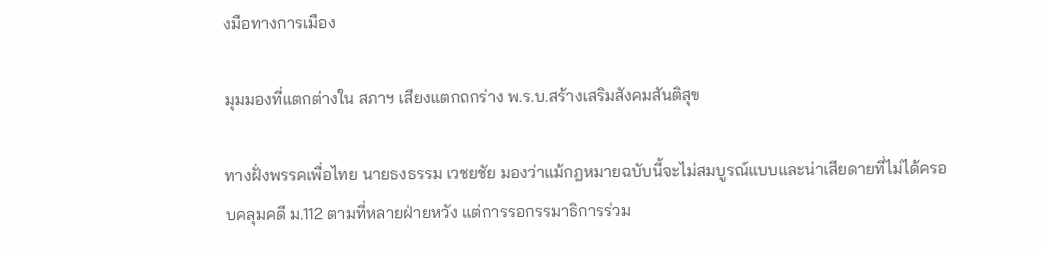งมือทางการเมือง

มุมมองที่แตกต่างใน สภาฯ เสียงแตกถกร่าง พ.ร.บ.สร้างเสริมสังคมสันติสุข

ทางฝั่งพรรคเพื่อไทย นายธงธรรม เวชยชัย มองว่าแม้กฎหมายฉบับนี้จะไม่สมบูรณ์แบบและน่าเสียดายที่ไม่ได้ครอบคลุมคดี ม.112 ตามที่หลายฝ่ายหวัง แต่การรอกรรมาธิการร่วม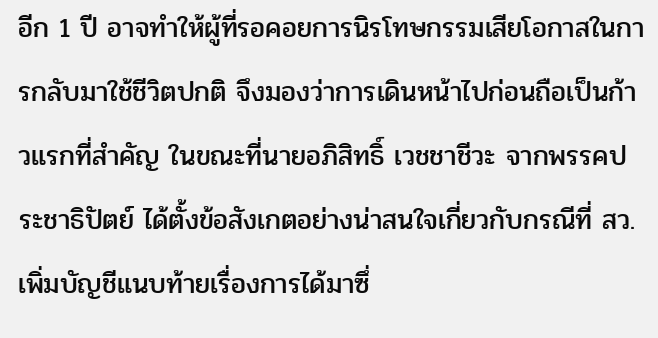อีก 1 ปี อาจทำให้ผู้ที่รอคอยการนิรโทษกรรมเสียโอกาสในการกลับมาใช้ชีวิตปกติ จึงมองว่าการเดินหน้าไปก่อนถือเป็นก้าวแรกที่สำคัญ ในขณะที่นายอภิสิทธิ์ เวชชาชีวะ จากพรรคประชาธิปัตย์ ได้ตั้งข้อสังเกตอย่างน่าสนใจเกี่ยวกับกรณีที่ สว. เพิ่มบัญชีแนบท้ายเรื่องการได้มาซึ่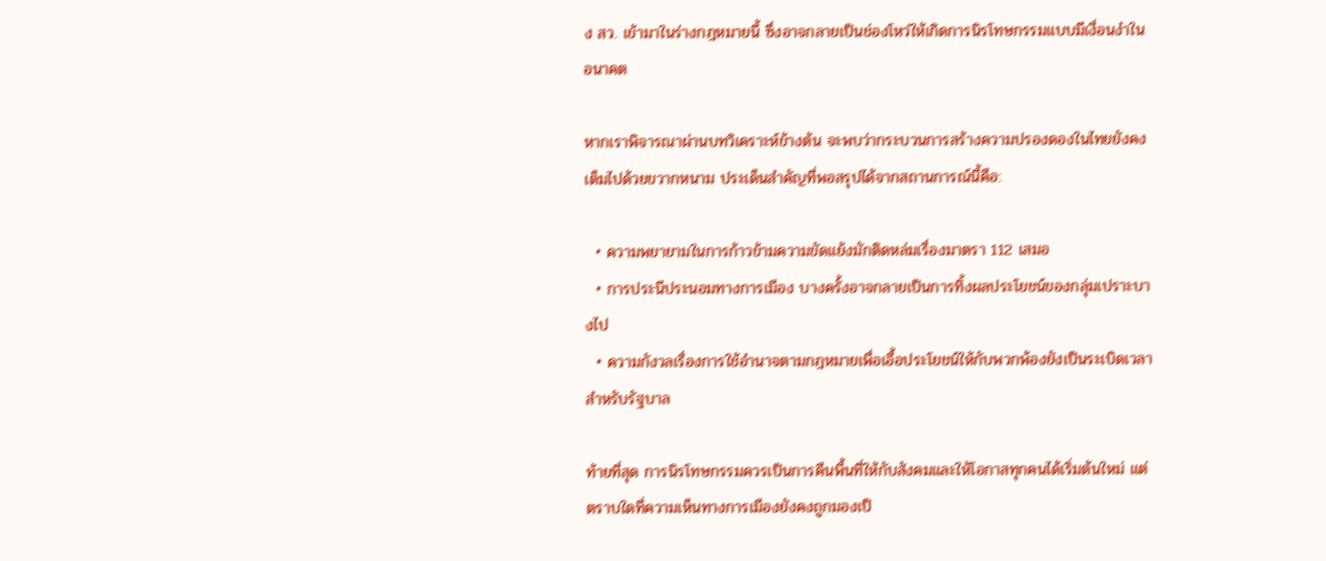ง สว. เข้ามาในร่างกฎหมายนี้ ซึ่งอาจกลายเป็นช่องโหว่ให้เกิดการนิรโทษกรรมแบบมีเงื่อนงำในอนาคต

หากเราพิจารณาผ่านบทวิเคราะห์ข้างต้น จะพบว่ากระบวนการสร้างความปรองดองในไทยยังคงเต็มไปด้วยขวากหนาม ประเด็นสำคัญที่พอสรุปได้จากสถานการณ์นี้คือ:

  • ความพยายามในการก้าวข้ามความขัดแย้งมักติดหล่มเรื่องมาตรา 112 เสมอ
  • การประนีประนอมทางการเมือง บางครั้งอาจกลายเป็นการทิ้งผลประโยชน์ของกลุ่มเปราะบางไป
  • ความกังวลเรื่องการใช้อำนาจตามกฎหมายเพื่อเอื้อประโยชน์ให้กับพวกพ้องยังเป็นระเบิดเวลาสำหรับรัฐบาล

ท้ายที่สุด การนิรโทษกรรมควรเป็นการคืนพื้นที่ให้กับสังคมและให้โอกาสทุกคนได้เริ่มต้นใหม่ แต่ตราบใดที่ความเห็นทางการเมืองยังคงถูกมองเป็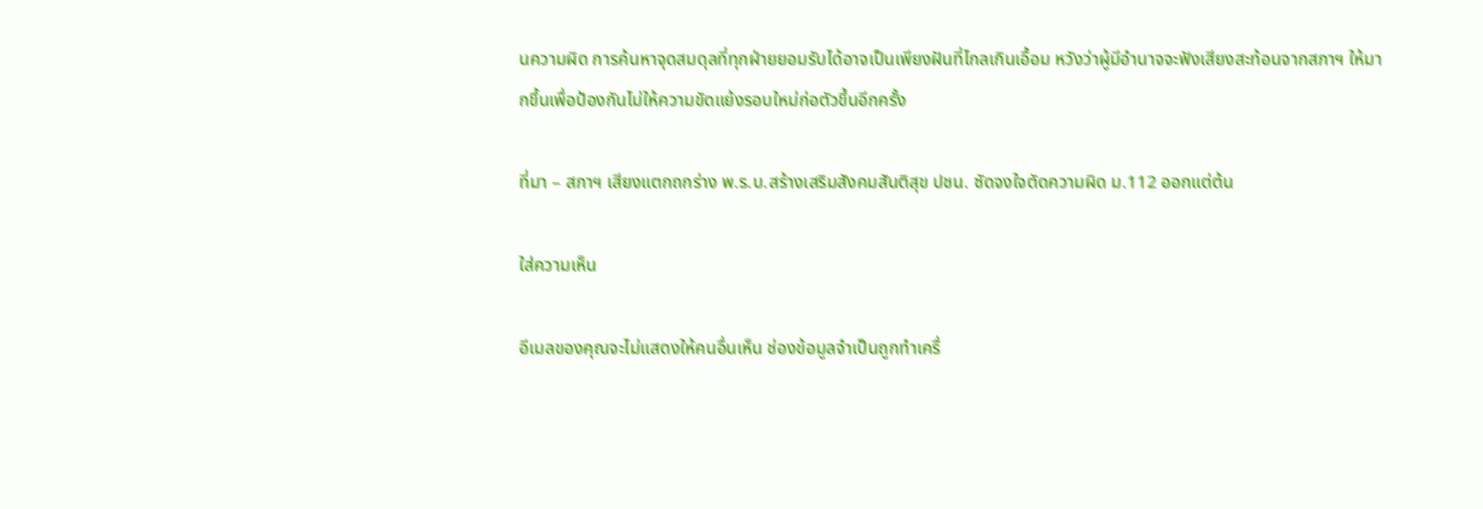นความผิด การค้นหาจุดสมดุลที่ทุกฝ่ายยอมรับได้อาจเป็นเพียงฝันที่ไกลเกินเอื้อม หวังว่าผู้มีอำนาจจะฟังเสียงสะท้อนจากสภาฯ ให้มากขึ้นเพื่อป้องกันไม่ให้ความขัดแย้งรอบใหม่ก่อตัวขึ้นอีกครั้ง

ที่มา – สภาฯ เสียงแตกถกร่าง พ.ร.บ.สร้างเสริมสังคมสันติสุข ปชน. ซัดจงใจตัดความผิด ม.112 ออกแต่ต้น

ใส่ความเห็น

อีเมลของคุณจะไม่แสดงให้คนอื่นเห็น ช่องข้อมูลจำเป็นถูกทำเครื่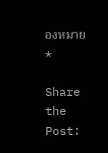องหมาย *

Share the Post: